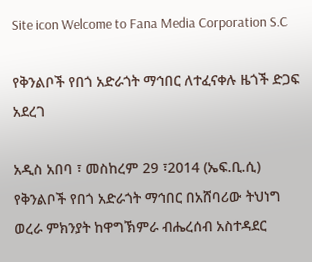Site icon Welcome to Fana Media Corporation S.C

የቅንልቦች የበጎ አድራጎት ማኅበር ለተፈናቀሉ ዜጎች ድጋፍ አደረገ

አዲስ አበባ ፣ መስከረም 29 ፣2014 (ኤፍ.ቢ.ሲ) የቅንልቦች የበጎ አድራጎት ማኅበር በአሸባሪው ትህነግ ወረራ ምክንያት ከዋግኽምራ ብሔረሰብ አስተዳደር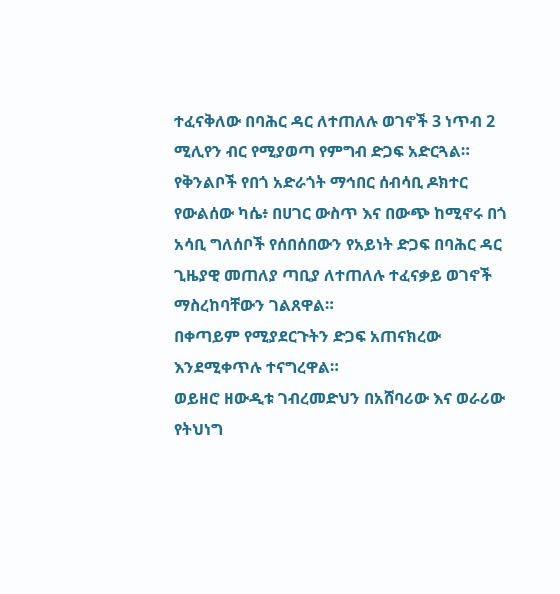ተፈናቅለው በባሕር ዳር ለተጠለሉ ወገኖች 3 ነጥብ 2 ሚሊየን ብር የሚያወጣ የምግብ ድጋፍ አድርጓል።
የቅንልቦች የበጎ አድራጎት ማኅበር ሰብሳቢ ዶክተር የውልሰው ካሴ፥ በሀገር ውስጥ እና በውጭ ከሚኖሩ በጎ አሳቢ ግለሰቦች የሰበሰበውን የአይነት ድጋፍ በባሕር ዳር ጊዜያዊ መጠለያ ጣቢያ ለተጠለሉ ተፈናቃይ ወገኖች ማስረከባቸውን ገልጸዋል።
በቀጣይም የሚያደርጉትን ድጋፍ አጠናክረው እንደሚቀጥሉ ተናግረዋል።
ወይዘሮ ዘውዲቱ ገብረመድህን በአሸባሪው እና ወራሪው የትህነግ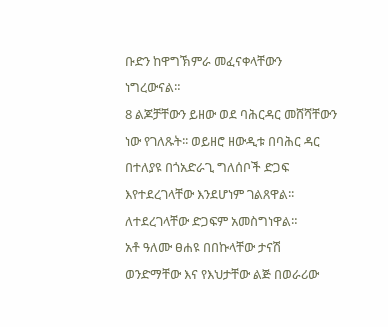ቡድን ከዋግኽምራ መፈናቀላቸውን ነግረውናል።
8 ልጆቻቸውን ይዘው ወደ ባሕርዳር መሸሻቸውን ነው የገለጹት፡፡ ወይዘሮ ዘውዲቱ በባሕር ዳር በተለያዩ በጎአድራጊ ግለሰቦች ድጋፍ እየተደረገላቸው እንደሆነም ገልጸዋል፡፡ ለተደረገላቸው ድጋፍም አመስግነዋል።
አቶ ዓለሙ ፀሐዩ በበኩላቸው ታናሽ ወንድማቸው እና የእህታቸው ልጅ በወራሪው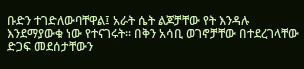ቡድን ተገድለውባቸዋል፤ አራት ሴት ልጆቻቸው የት እንዳሉ እንደማያውቁ ነው የተናገሩት፡፡ በቅን አሳቢ ወገኖቻቸው በተደረገላቸው ድጋፍ መደሰታቸውን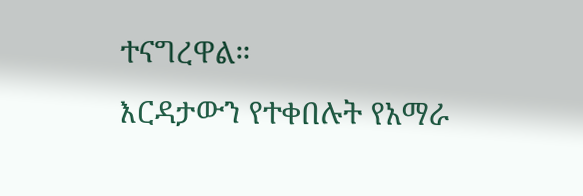ተናግረዋል።
እርዳታውን የተቀበሉት የአማራ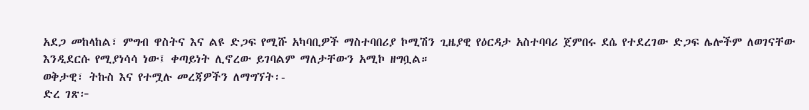አደጋ መከላከል፣ ምግብ ዋስትና እና ልዩ ድጋፍ የሚሹ አካባቢዎች ማስተባበሪያ ኮሚሽን ጊዜያዊ የዕርዳታ አስተባባሪ ጀምበሩ ደሴ የተደረገው ድጋፍ ሌሎችም ለወገናቸው እንዲደርሱ የሚያነሳሳ ነው፤ ቀጣይነት ሊኖረው ይገባልም ማለታቸውን አሚኮ ዘግቧል።
ወቅታዊ፣ ትኩስ እና የተሟሉ መረጃዎችን ለማግኘት፡-
ድረ ገጽ፦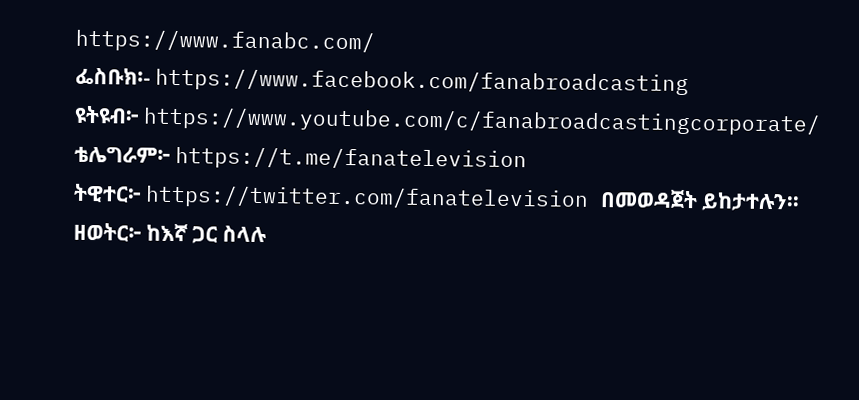https://www.fanabc.com/
ፌስቡክ፡- https://www.facebook.com/fanabroadcasting
ዩትዩብ፦ https://www.youtube.com/c/fanabroadcastingcorporate/
ቴሌግራም፦ https://t.me/fanatelevision
ትዊተር፦ https://twitter.com/fanatelevision በመወዳጀት ይከታተሉን፡፡
ዘወትር፦ ከእኛ ጋር ስላሉ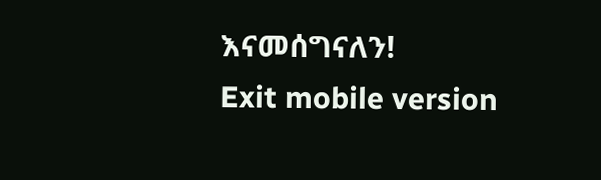እናመሰግናለን!
Exit mobile version